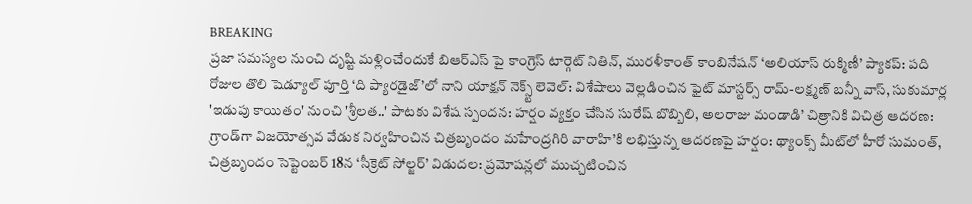BREAKING
ప్రజా సమస్యల నుంచి దృష్టి మళ్లించేందుకే బిఆర్ఎస్ పై కాంగ్రెస్ టార్గెట్ నితిన్, మురళీకాంత్ కాంబినేషన్ ‘అలియాస్ రుక్మిణీ’ ప్యాకప్: పది రోజుల తొలి షెడ్యూల్ పూర్తి ‘ది ప్యారడైజ్’లో నాని యాక్షన్ నెక్స్ట్ లెవెల్: విశేషాలు వెల్లడించిన ఫైట్ మాస్టర్స్ రామ్-లక్ష్మణ్ బన్నీ వాస్, సుకుమార్ల 'ఇడుపు కాయితం' నుంచి 'శ్రీలత..' పాటకు విశేష స్పందన: హర్షం వ్యక్తం చేసిన సురేష్ బొబ్బిలి, అలరాజు మండాడి’ చిత్రానికి విచిత్ర ఆదరణ: గ్రాండ్‌గా విజయోత్సవ వేడుక నిర్వహించిన చిత్రబృందం మహేంద్రగిరి వారాహి’కి లభిస్తున్న ఆదరణపై హర్షం: థ్యాంక్స్ మీట్‌లో హీరో సుమంత్, చిత్రబృందం సెప్టెంబర్ 18న ‘సీక్రెట్ సోల్జర్’ విడుదల: ప్రమోషన్లలో ముచ్చటించిన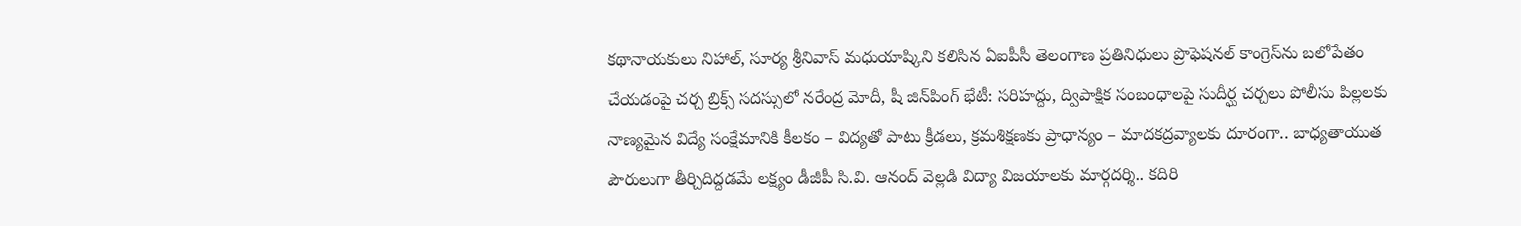కథానాయకులు నిహాల్, సూర్య శ్రీనివాస్ మధుయాష్కిని కలిసిన ఏఐపీసీ తెలంగాణ ప్రతినిధులు ప్రొఫెషనల్ కాంగ్రెస్‌ను బలోపేతం చేయడంపై చర్చ బ్రిక్స్ సదస్సులో నరేంద్ర మోదీ, షీ జిన్‌పింగ్ భేటీ: సరిహద్దు, ద్విపాక్షిక సంబంధాలపై సుదీర్ఘ చర్చలు పోలీసు పిల్లలకు నాణ్యమైన విద్యే సంక్షేమానికి కీలకం – విద్యతో పాటు క్రీడలు, క్రమశిక్షణకు ప్రాధాన్యం – మాదకద్రవ్యాలకు దూరంగా.. బాధ్యతాయుత పౌరులుగా తీర్చిదిద్దడమే లక్ష్యం డీజీపీ సి.వి. ఆనంద్‌ వెల్లడి విద్యా విజయాలకు మార్గదర్శి.. కదిరి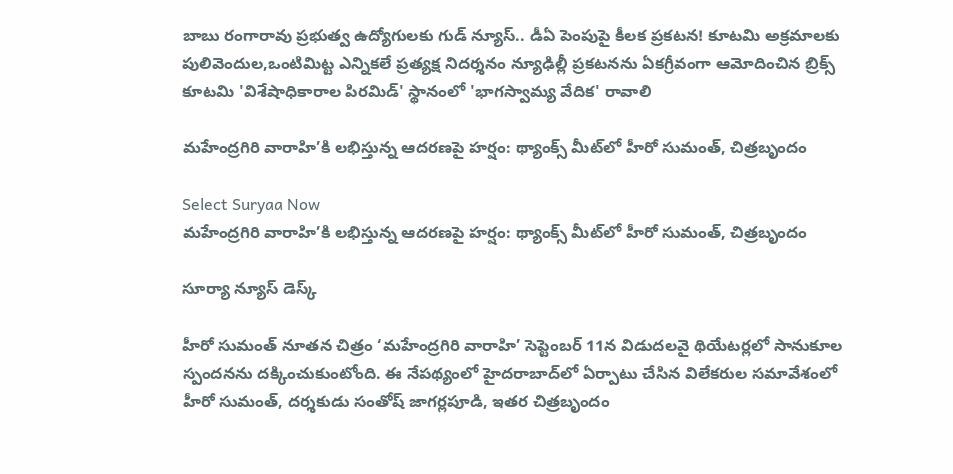బాబు రంగారావు ప్రభుత్వ ఉద్యోగులకు గుడ్ న్యూస్.. డీఏ పెంపుపై కీలక ప్రకటన! కూటమి అక్రమాలకు పులివెందుల,ఒంటిమిట్ట ఎన్నికలే ప్రత్యక్ష నిదర్శనం న్యూఢిల్లీ ప్రకటనను ఏకగ్రీవంగా ఆమోదించిన బ్రిక్స్ కూటమి 'విశేషాధికారాల పిరమిడ్' స్థానంలో 'భాగస్వామ్య వేదిక' రావాలి

మహేంద్రగిరి వారాహి’కి లభిస్తున్న ఆదరణపై హర్షం: థ్యాంక్స్ మీట్‌లో హీరో సుమంత్, చిత్రబృందం

Select Suryaa Now
మహేంద్రగిరి వారాహి’కి లభిస్తున్న ఆదరణపై హర్షం: థ్యాంక్స్ మీట్‌లో హీరో సుమంత్, చిత్రబృందం

సూర్యా న్యూస్ డెస్క్

హీరో సుమంత్ నూతన చిత్రం ‘మహేంద్రగిరి వారాహి’ సెప్టెంబర్ 11న విడుదలవై థియేటర్లలో సానుకూల స్పందనను దక్కించుకుంటోంది. ఈ నేపథ్యంలో హైదరాబాద్‌లో ఏర్పాటు చేసిన విలేకరుల సమావేశంలో హీరో సుమంత్, దర్శకుడు సంతోష్ జాగర్లపూడి, ఇతర చిత్రబృందం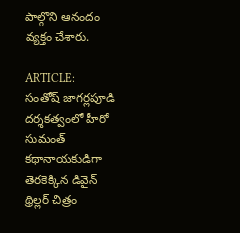పాల్గొని ఆనందం వ్యక్తం చేశారు.

ARTICLE:
సంతోష్ జాగర్లపూడి దర్శకత్వంలో హీరో సుమంత్ కథానాయకుడిగా తెరకెక్కిన డివైన్ థ్రిల్లర్ చిత్రం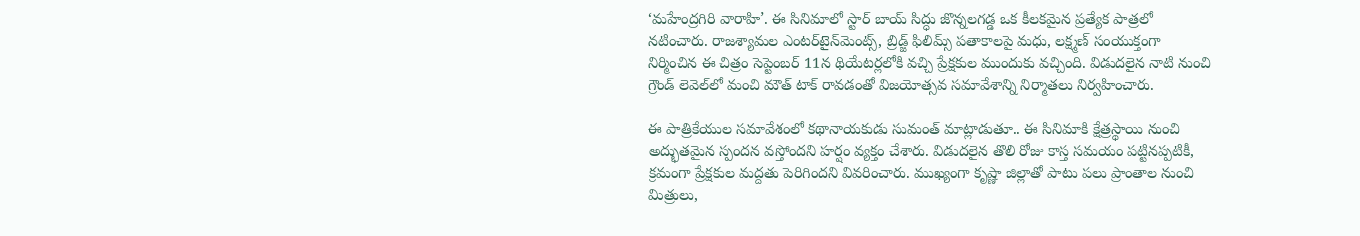‘మహేంద్రగిరి వారాహి’. ఈ సినిమాలో స్టార్ బాయ్ సిద్ధు జొన్నలగడ్డ ఒక కీలకమైన ప్రత్యేక పాత్రలో నటించారు. రాజశ్యామల ఎంటర్‌టైన్‌మెంట్స్, బ్రిడ్జ్ ఫిలిమ్స్ పతాకాలపై మధు, లక్ష్మణ్ సంయుక్తంగా నిర్మించిన ఈ చిత్రం సెప్టెంబర్ 11న థియేటర్లలోకి వచ్చి ప్రేక్షకుల ముందుకు వచ్చింది. విడుదలైన నాటి నుంచి గ్రౌండ్ లెవెల్‌లో మంచి మౌత్ టాక్ రావడంతో విజయోత్సవ సమావేశాన్ని నిర్మాతలు నిర్వహించారు.

ఈ పాత్రికేయుల సమావేశంలో కథానాయకుడు సుమంత్ మాట్లాడుతూ.. ఈ సినిమాకి క్షేత్రస్థాయి నుంచి అద్భుతమైన స్పందన వస్తోందని హర్షం వ్యక్తం చేశారు. విడుదలైన తొలి రోజు కాస్త సమయం పట్టినప్పటికీ, క్రమంగా ప్రేక్షకుల మద్దతు పెరిగిందని వివరించారు. ముఖ్యంగా కృష్ణా జిల్లాతో పాటు పలు ప్రాంతాల నుంచి మిత్రులు,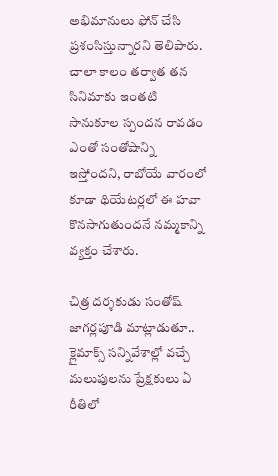అభిమానులు ఫోన్ చేసి ప్రశంసిస్తున్నారని తెలిపారు. చాలా కాలం తర్వాత తన సినిమాకు ఇంతటి సానుకూల స్పందన రావడం ఎంతో సంతోషాన్ని ఇస్తోందని, రాబోయే వారంలో కూడా థియేటర్లలో ఈ హవా కొనసాగుతుందనే నమ్మకాన్ని వ్యక్తం చేశారు.

చిత్ర దర్శకుడు సంతోష్ జాగర్లపూడి మాట్లాడుతూ.. క్లైమాక్స్ సన్నివేశాల్లో వచ్చే మలుపులను ప్రేక్షకులు ఏ రీతిలో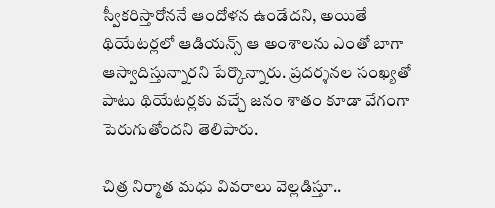స్వీకరిస్తారోననే ఆందోళన ఉండేదని, అయితే థియేటర్లలో ఆడియన్స్ ఆ అంశాలను ఎంతో బాగా ఆస్వాదిస్తున్నారని పేర్కొన్నారు. ప్రదర్శనల సంఖ్యతో పాటు థియేటర్లకు వచ్చే జనం శాతం కూడా వేగంగా పెరుగుతోందని తెలిపారు.

చిత్ర నిర్మాత మధు వివరాలు వెల్లడిస్తూ..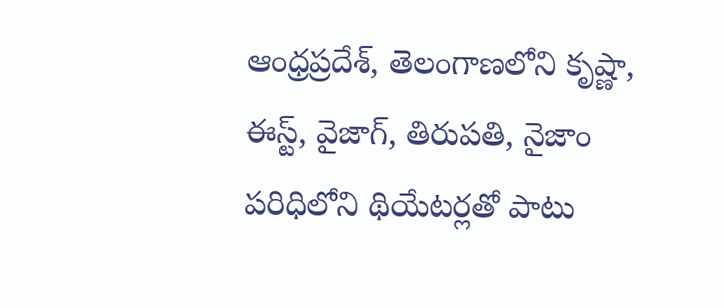ఆంధ్రప్రదేశ్, తెలంగాణలోని కృష్ణా, ఈస్ట్, వైజాగ్, తిరుపతి, నైజాం పరిధిలోని థియేటర్లతో పాటు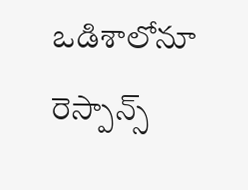ఒడిశాలోనూ రెస్పాన్స్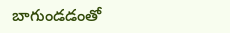బాగుండడంతో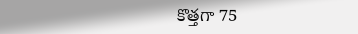కొత్తగా 75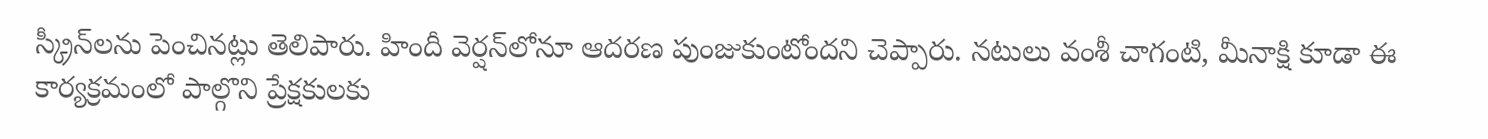స్క్రీన్‌లను పెంచినట్లు తెలిపారు. హిందీ వెర్షన్‌లోనూ ఆదరణ పుంజుకుంటోందని చెప్పారు. నటులు వంశీ చాగంటి, మీనాక్షి కూడా ఈ కార్యక్రమంలో పాల్గొని ప్రేక్షకులకు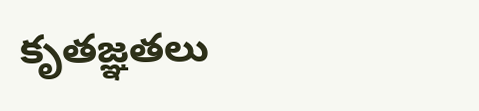కృతజ్ఞతలు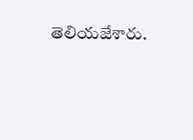తెలియజేశారు.